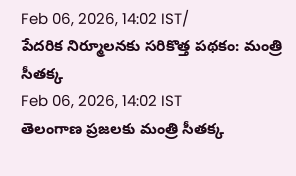Feb 06, 2026, 14:02 IST/
పేదరిక నిర్మూలనకు సరికొత్త పథకం: మంత్రి సీతక్క
Feb 06, 2026, 14:02 IST
తెలంగాణ ప్రజలకు మంత్రి సీతక్క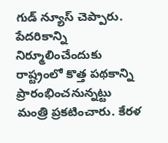గుడ్ న్యూస్ చెప్పారు. పేదరికాన్ని నిర్మూలించేందుకు రాష్ట్రంలో కొత్త పథకాన్ని ప్రారంభించనున్నట్టు మంత్రి ప్రకటించారు. కేరళ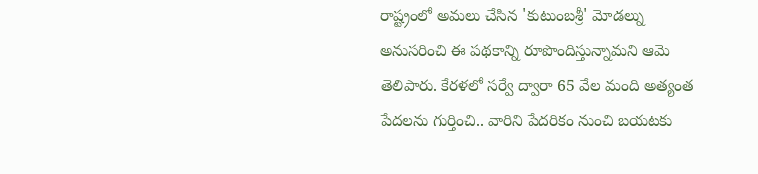రాష్ట్రంలో అమలు చేసిన 'కుటుంబశ్రీ' మోడల్ను అనుసరించి ఈ పథకాన్ని రూపొందిస్తున్నామని ఆమె తెలిపారు. కేరళలో సర్వే ద్వారా 65 వేల మంది అత్యంత పేదలను గుర్తించి.. వారిని పేదరికం నుంచి బయటకు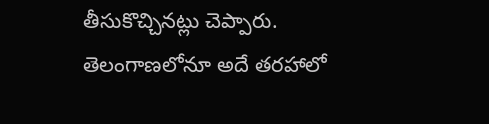తీసుకొచ్చినట్లు చెప్పారు. తెలంగాణలోనూ అదే తరహాలో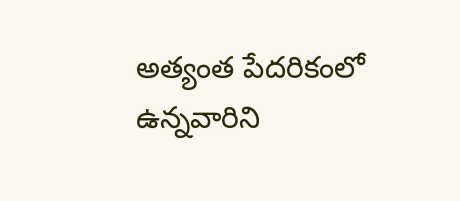అత్యంత పేదరికంలో ఉన్నవారిని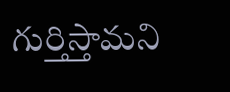గుర్తిస్తామని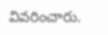వివరించారు.